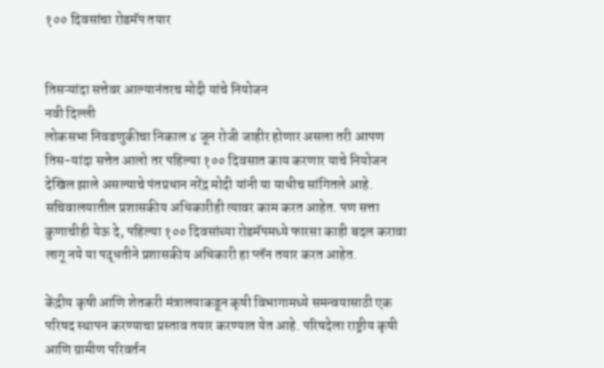१०० दिवसांचा रोडमॅप तयार


तिसऱ्यांदा सत्तेवर आल्यानंतरच मोदी यांचे नियोजन
नवी दिल्ली
लोकसभा निवडणुकीचा निकाल ४ जून रोजी जाहीर होणार असला तरी आपण तिस-यांदा सत्तेत आलो तर पहिल्या १०० दिवसात काय करणार याचे नियोजन देखिल झाले असल्याचे पंतप्रधान नरेंद्र मोदी यांनी या याधीच सांगितले आहे. सचिवालयातील प्रशासकीय अधिकारीही त्यावर काम करत आहेत. पण सत्ता कुणाचीही येऊ दे, पहिल्या १०० दिवसांच्या रोडमॅपमध्ये फारसा काही बदल करावा लागू नये या पद्धतीने प्रशासकीय अधिकारी हा प्लॅन तयार करत आहेत.

केंद्रीय कृषी आणि शेतकरी मंत्रालयाकडून कृषी विभागामध्ये समन्वयासाठी एक परिषद स्थापन करण्याचा प्रस्ताव तयार करण्यात येत आहे. परिषदेला राष्ट्रीय कृषी आणि ग्रामीण परिवर्तन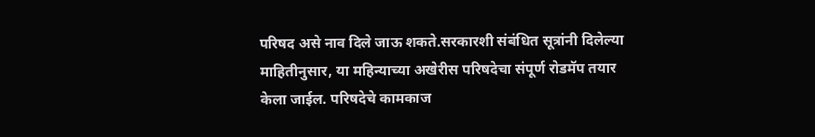परिषद असे नाव दिले जाऊ शकते.सरकारशी संबंधित सूत्रांनी दिलेल्या माहितीनुसार, या महिन्याच्या अखेरीस परिषदेचा संपूर्ण रोडमॅप तयार केला जाईल. परिषदेचे कामकाज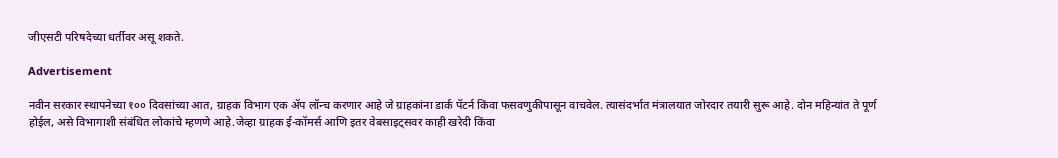जीएसटी परिषदेच्या धर्तीवर असू शकते.

Advertisement

नवीन सरकार स्थापनेच्या १०० दिवसांच्या आत, ग्राहक विभाग एक ॲप लॉन्च करणार आहे जे ग्राहकांना डार्क पॅटर्न किंवा फसवणुकीपासून वाचवेल. त्यासंदर्भात मंत्रालयात जोरदार तयारी सुरू आहे. दोन महिन्यांत ते पूर्ण होईल, असे विभागाशी संबंधित लोकांचे म्हणणे आहे.जेव्हा ग्राहक ई-कॉमर्स आणि इतर वेबसाइट्सवर काही खरेदी किंवा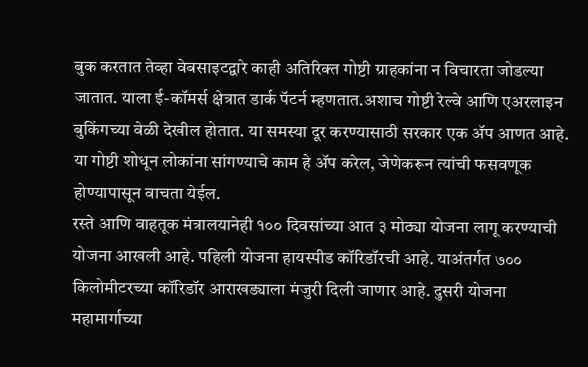बुक करतात तेव्हा वेबसाइटद्वारे काही अतिरिक्त गोष्टी ग्राहकांना न विचारता जोडल्या जातात. याला ई-कॉमर्स क्षेत्रात डार्क पॅटर्न म्हणतात.अशाच गोष्टी रेल्वे आणि एअरलाइन बुकिंगच्या वेळी देखील होतात. या समस्या दूर करण्यासाठी सरकार एक ॲप आणत आहे. या गोष्टी शोधून लोकांना सांगण्याचे काम हे ॲप करेल, जेणेकरून त्यांची फसवणूक होण्यापासून वाचता येईल.
रस्ते आणि वाहतूक मंत्रालयानेही १०० दिवसांच्या आत ३ मोठ्या योजना लागू करण्याची योजना आखली आहे. पहिली योजना हायस्पीड कॉरिडॉरची आहे. याअंतर्गत ७०० किलोमीटरच्या कॉरिडॉर आराखड्याला मंजुरी दिली जाणार आहे. दुसरी योजना महामार्गाच्या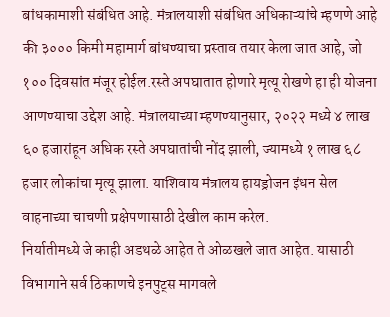बांधकामाशी संबंधित आहे. मंत्रालयाशी संबंधित अधिकाऱ्यांचे म्हणणे आहे की ३००० किमी महामार्ग बांधण्याचा प्रस्ताव तयार केला जात आहे, जो १०० दिवसांत मंजूर होईल.रस्ते अपघातात होणारे मृत्यू रोखणे हा ही योजना आणण्याचा उद्देश आहे. मंत्रालयाच्या म्हणण्यानुसार, २०२२ मध्ये ४ लाख ६० हजारांहून अधिक रस्ते अपघातांची नोंद झाली, ज्यामध्ये १ लाख ६८ हजार लोकांचा मृत्यू झाला. याशिवाय मंत्रालय हायड्रोजन इंधन सेल वाहनाच्या चाचणी प्रक्षेपणासाठी देखील काम करेल.
निर्यातीमध्ये जे काही अडथळे आहेत ते ओळखले जात आहेत. यासाठी विभागाने सर्व ठिकाणचे इनपुट्स मागवले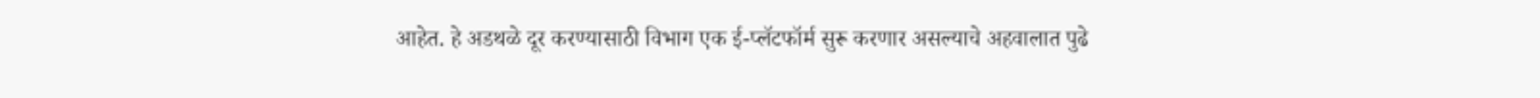आहेत. हे अडथळे दूर करण्यासाठी विभाग एक ई-प्लॅटफॉर्म सुरू करणार असल्याचे अहवालात पुढे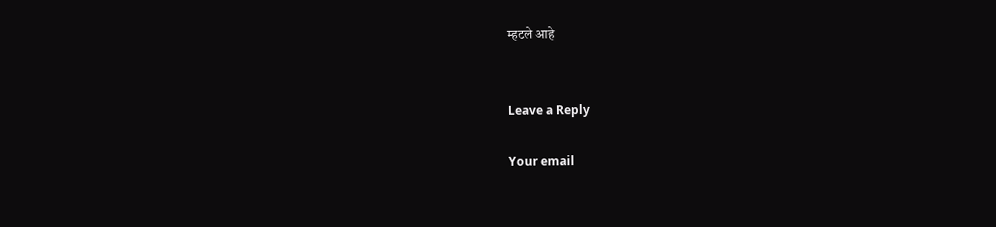म्हटले आहे


Leave a Reply

Your email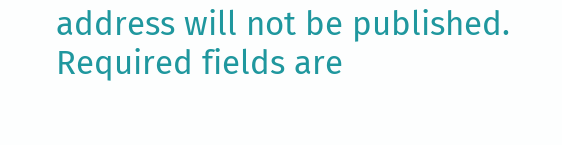address will not be published. Required fields are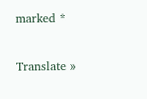marked *

Translate »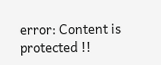error: Content is protected !!